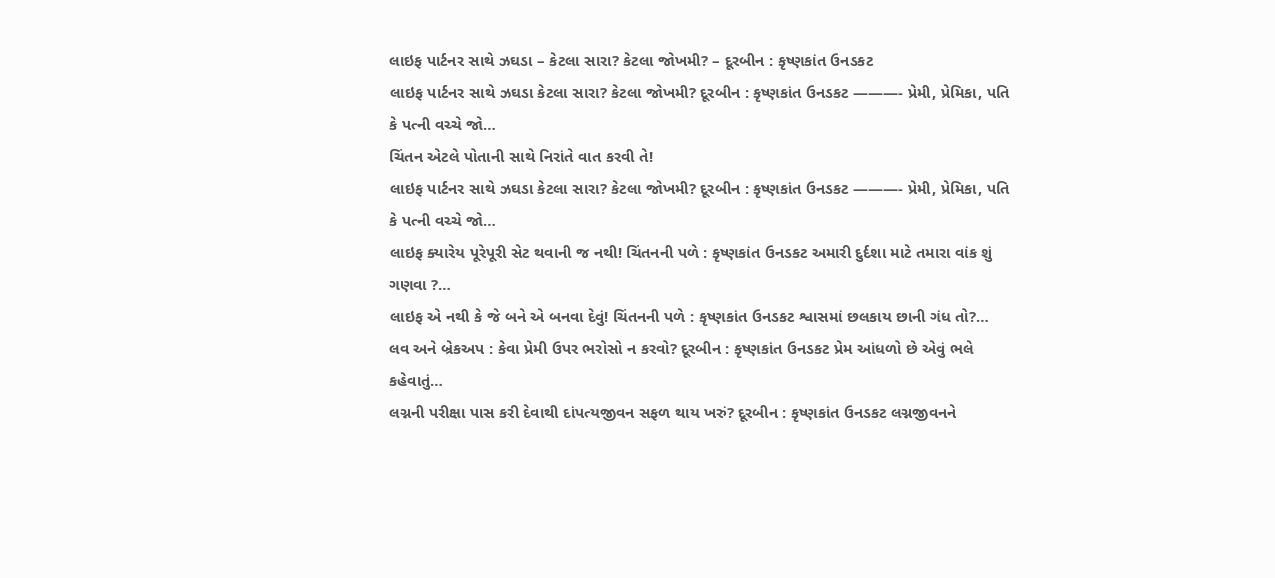લાઇફ પાર્ટનર સાથે ઝઘડા – કેટલા સારા? કેટલા જોખમી? – દૂરબીન : કૃષ્ણકાંત ઉનડકટ
લાઇફ પાર્ટનર સાથે ઝઘડા કેટલા સારા? કેટલા જોખમી? દૂરબીન : કૃષ્ણકાંત ઉનડકટ ———- પ્રેમી, પ્રેમિકા, પતિ કે પત્ની વચ્ચે જો…
ચિંતન એટલે પોતાની સાથે નિરાંતે વાત કરવી તે!
લાઇફ પાર્ટનર સાથે ઝઘડા કેટલા સારા? કેટલા જોખમી? દૂરબીન : કૃષ્ણકાંત ઉનડકટ ———- પ્રેમી, પ્રેમિકા, પતિ કે પત્ની વચ્ચે જો…
લાઇફ ક્યારેય પૂરેપૂરી સેટ થવાની જ નથી! ચિંતનની પળે : કૃષ્ણકાંત ઉનડકટ અમારી દુર્દશા માટે તમારા વાંક શું ગણવા ?…
લાઇફ એ નથી કે જે બને એ બનવા દેવું! ચિંતનની પળે : કૃષ્ણકાંત ઉનડકટ શ્વાસમાં છલકાય છાની ગંધ તો?…
લવ અને બ્રેકઅપ : કેવા પ્રેમી ઉપર ભરોસો ન કરવો? દૂરબીન : કૃષ્ણકાંત ઉનડકટ પ્રેમ આંધળો છે એવું ભલે કહેવાતું…
લગ્નની પરીક્ષા પાસ કરી દેવાથી દાંપત્યજીવન સફળ થાય ખરું? દૂરબીન : કૃષ્ણકાંત ઉનડકટ લગ્નજીવનને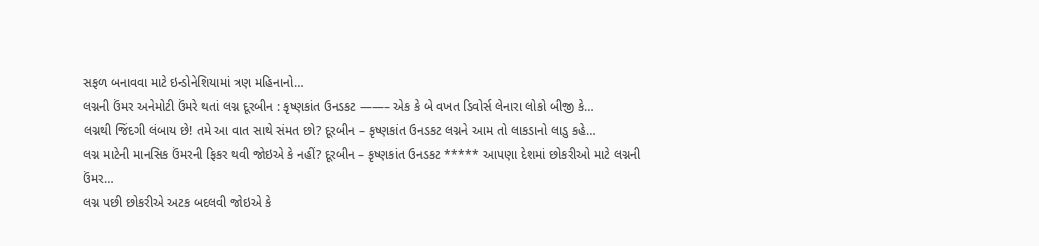સફળ બનાવવા માટે ઇન્ડોનેશિયામાં ત્રણ મહિનાનો…
લગ્નની ઉંમર અનેમોટી ઉંમરે થતાં લગ્ન દૂરબીન : કૃષ્ણકાંત ઉનડકટ ——– એક કે બે વખત ડિવોર્સ લેનારા લોકો બીજી કે…
લગ્નથી જિંદગી લંબાય છે! તમે આ વાત સાથે સંમત છો? દૂરબીન – કૃષ્ણકાંત ઉનડકટ લગ્નને આમ તો લાકડાનો લાડુ કહે…
લગ્ન માટેની માનસિક ઉંમરની ફિકર થવી જોઇએ કે નહીં? દૂરબીન – કૃષ્ણકાંત ઉનડકટ ***** આપણા દેશમાં છોકરીઓ માટે લગ્નની ઉંમર…
લગ્ન પછી છોકરીએ અટક બદલવી જોઇએ કે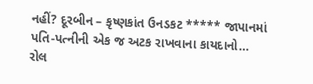નહીં? દૂરબીન – કૃષ્ણકાંત ઉનડકટ ***** જાપાનમાં પતિ-પત્નીની એક જ અટક રાખવાના કાયદાનો…
રોલ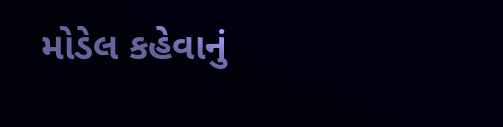મોડેલ કહેવાનું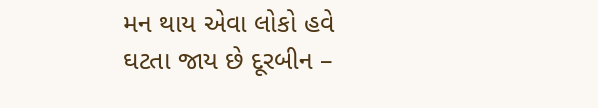મન થાય એવા લોકો હવે ઘટતા જાય છે દૂરબીન –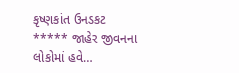કૃષ્ણકાંત ઉનડકટ ***** જાહેર જીવનના લોકોમાં હવે…